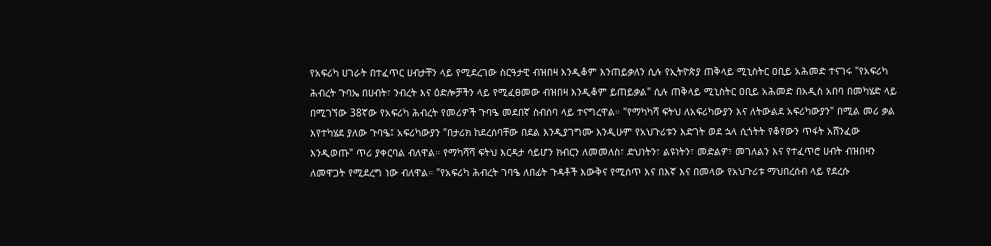የአፍሪካ ሀገራት በተፈጥር ሀብታቸን ላይ የሚደረገው ስርዓታዊ ብዝበዛ እንዲቆም እንጠይቃለን ሲሉ የኢትዮጵያ ጠቅላይ ሚኒስትር ዐቢይ አሕመድ ተናገሩ "የአፍሪካ ሕብረት ጉባኤ በሀብት፣ ንብረት እና ዕድሎቻችን ላይ የሚፈፀመው ብዝበዛ እንዲቆም ይጠይቃል" ሲሉ ጠቅላይ ሚኒስትር ዐቢይ አሕመድ በአዲስ አበባ በመካሄድ ላይ በሚገኘው 38ኛው የአፍሪካ ሕብረት የመሪዎች ጉባዔ መደበኛ ስብሰባ ላይ ተናግረዋል። "የማካካሻ ፍትህ ለአፍሪካውያን እና ለትውልደ አፍሪካውያን" በሚል መሪ ቃል እየተካሄደ ያለው ጉባዔ፤ አፍሪካውያን "በታሪክ ከደረሰባቸው በደል እንዲያገግሙ እንዲሁም የአህጉሪቱን እድገት ወደ ኋላ ሲጎትት የቆየውን ጥፋት አሸንፈው እንዲወጡ" ጥሪ ያቀርባል ብለዋል። የማካሻሻ ፍትህ እርዳታ ሳይሆን ክብርን ለመመለስ፣ ድህነትን፣ ልዩነትን፣ መድልዎ፣ መገለልን እና የተፈጥሮ ሀብት ብዝበዛን ለመዋጋት የሚደረግ ነው ብለዋል። "የአፍሪካ ሕብረት ገባዔ ለበፊት ጉዳቶች እውቅና የሚሰጥ እና በእኛ እና በመላው የአህጉሪቱ ማህበረሰብ ላይ የደረሱ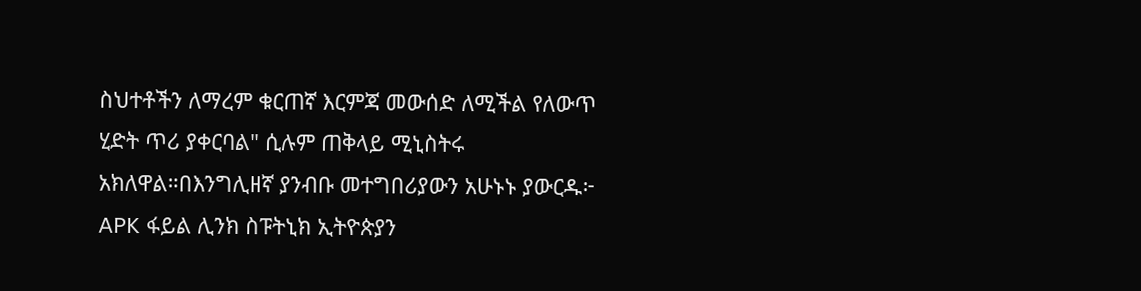ስህተቶችን ለማረም ቁርጠኛ እርምጃ መውሰድ ለሚችል የለውጥ ሂድት ጥሪ ያቀርባል" ሲሉም ጠቅላይ ሚኒስትሩ አክለዋል።በእንግሊዘኛ ያንብቡ መተግበሪያውን አሁኑኑ ያውርዱ፦ APK ፋይል ሊንክ ስፑትኒክ ኢትዮጵያን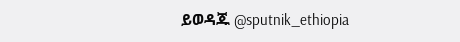ይወዳጁ @sputnik_ethiopia